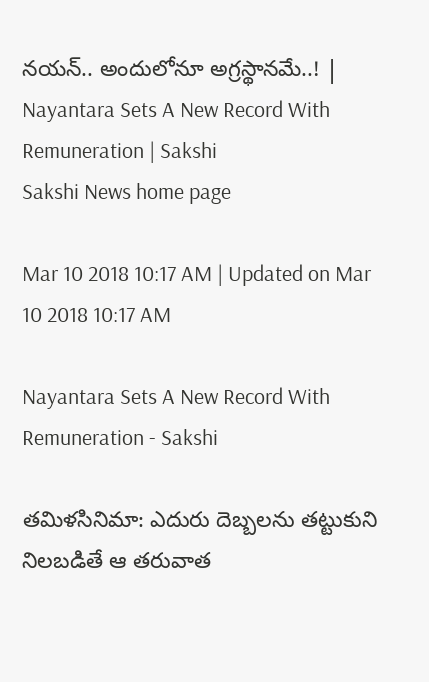నయన్‌.. అందులోనూ అగ్రస్థానమే..! | Nayantara Sets A New Record With Remuneration | Sakshi
Sakshi News home page

Mar 10 2018 10:17 AM | Updated on Mar 10 2018 10:17 AM

Nayantara Sets A New Record With Remuneration - Sakshi

తమిళసినిమా: ఎదురు దెబ్బలను తట్టుకుని నిలబడితే ఆ తరువాత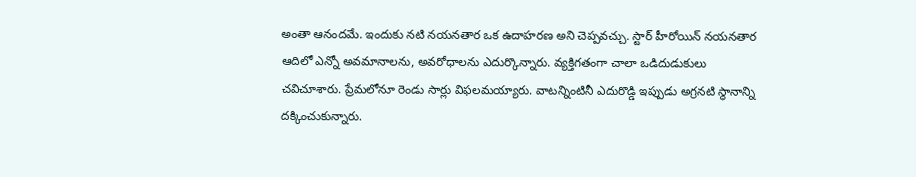అంతా ఆనందమే. ఇందుకు నటి నయనతార ఒక ఉదాహరణ అని చెప్పవచ్చు. స్టార్ హీరోయిన్‌ నయనతార ఆదిలో ఎన్నో అవమానాలను, అవరోధాలను ఎదుర్కొన్నారు. వ్యక్తిగతంగా చాలా ఒడిదుడుకులు చవిచూశారు. ప్రేమలోనూ రెండు సార్లు విఫలమయ్యారు. వాటన్నింటినీ ఎదురొడ్డి ఇప్పుడు అగ్రనటి స్థానాన్ని దక్కించుకున్నారు.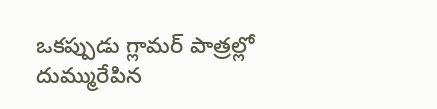ఒకప్పుడు గ్లామర్‌ పాత్రల్లో దుమ్మురేపిన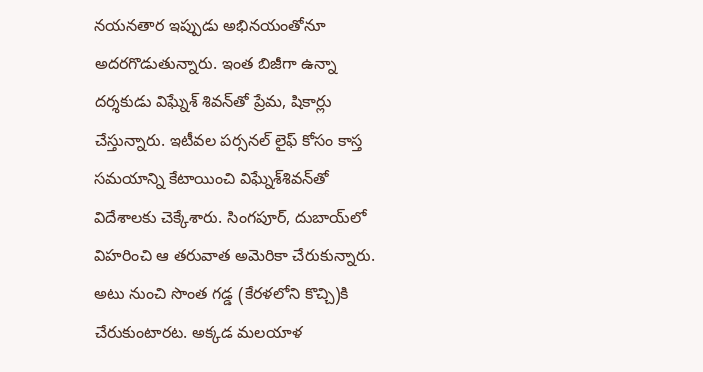నయనతార ఇప్పుడు అభినయంతోనూ అదరగొడుతున్నారు. ఇంత బిజీగా ఉన్నా దర్శకుడు విఘ్నేశ్‌ శివన్‌తో ప్రేమ, షికార్లు చేస్తున్నారు. ఇటీవల పర్సనల్‌ లైఫ్‌ కోసం కాస్త సమయాన్ని కేటాయించి విఘ్నేశ్‌శివన్‌తో విదేశాలకు చెక్కేశారు. సింగపూర్, దుబాయ్‌లో విహరించి ఆ తరువాత అమెరికా చేరుకున్నారు. అటు నుంచి సొంత గడ్డ (కేరళలోని కొచ్చి)కి చేరుకుంటారట. అక్కడ మలయాళ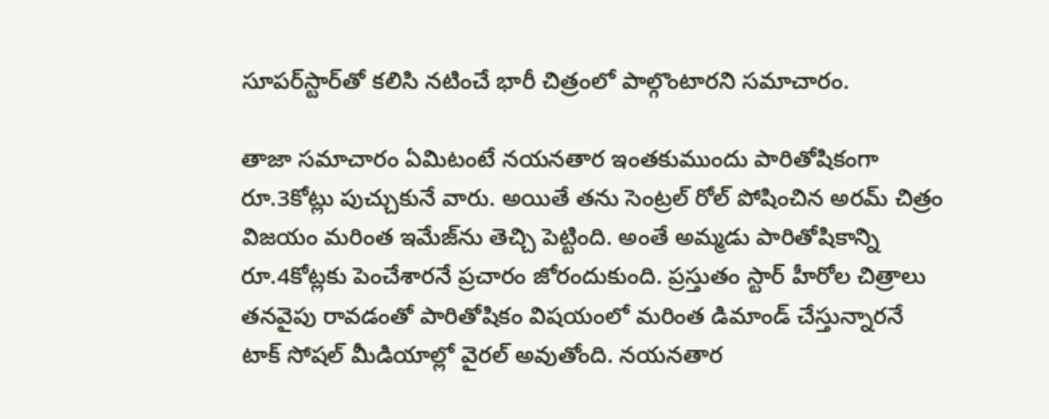సూపర్‌స్టార్‌తో కలిసి నటించే భారీ చిత్రంలో పాల్గొంటారని సమాచారం.

తాజా సమాచారం ఏమిటంటే నయనతార ఇంతకుముందు పారితోషికంగా రూ.3కోట్లు పుచ్చుకునే వారు. అయితే తను సెంట్రల్‌ రోల్‌ పోషించిన అరమ్‌ చిత్రం విజయం మరింత ఇమేజ్‌ను తెచ్చి పెట్టింది. అంతే అమ్మడు పారితోషికాన్ని రూ.4కోట్లకు పెంచేశారనే ప్రచారం జోరందుకుంది. ప్రస్తుతం స్టార్‌ హీరోల చిత్రాలు తనవైపు రావడంతో పారితోషికం విషయంలో మరింత డిమాండ్‌ చేస్తున్నారనే టాక్‌ సోషల్‌ మీడియాల్లో వైరల్‌ అవుతోంది. నయనతార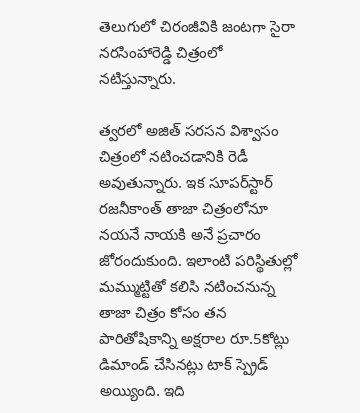తెలుగులో చిరంజీవికి జంటగా సైరా నరసింహారెడ్డి చిత్రంలో నటిస్తున్నారు.

త్వరలో అజిత్‌ సరసన విశ్వాసం చిత్రంలో నటించడానికి రెడీ అవుతున్నారు. ఇక సూపర్‌స్టార్‌ రజనీకాంత్‌ తాజా చిత్రంలోనూ నయనే నాయకి అనే ప్రచారం జోరందుకుంది. ఇలాంటి పరిస్థితుల్లో మమ్ముట్టితో కలిసి నటించనున్న తాజా చిత్రం కోసం తన పారితోషికాన్ని అక్షరాల రూ.5కోట్లు డిమాండ్‌ చేసినట్లు టాక్‌ స్ప్రెడ్‌ అయ్యింది. ఇది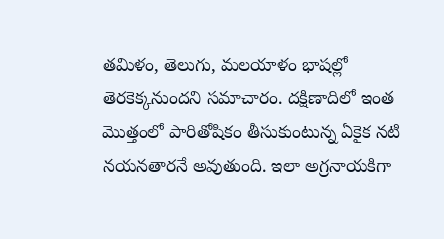తమిళం, తెలుగు, మలయాళం భాషల్లో తెరకెక్కనుందని సమాచారం. దక్షిణాదిలో ఇంత మొత్తంలో పారితోషికం తీసుకుంటున్న ఏకైక నటి నయనతారనే అవుతుంది. ఇలా అగ్రనాయకిగా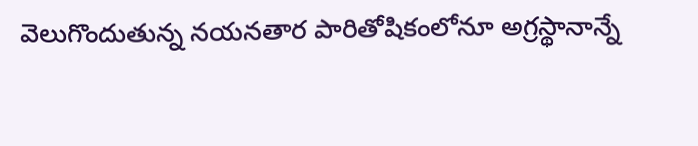వెలుగొందుతున్న నయనతార పారితోషికంలోనూ అగ్రస్థానాన్నే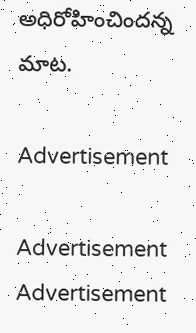అధిరోహించిందన్న మాట.

Advertisement

Advertisement
Advertisement